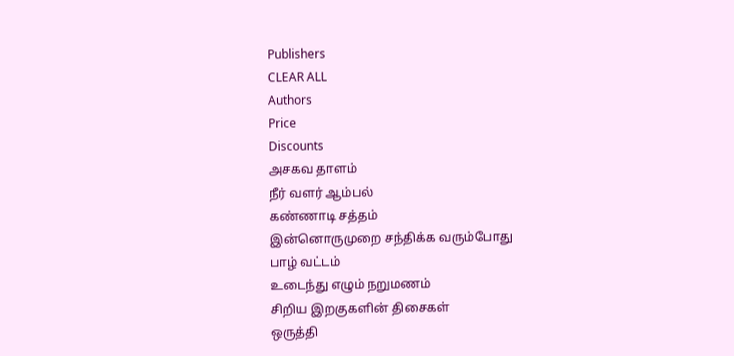Publishers
CLEAR ALL
Authors
Price
Discounts
அசகவ தாளம்
நீர் வளர் ஆம்பல்
கண்ணாடி சத்தம்
இன்னொருமுறை சந்திக்க வரும்போது
பாழ் வட்டம்
உடைந்து எழும் நறுமணம்
சிறிய இறகுகளின் திசைகள்
ஒருத்தி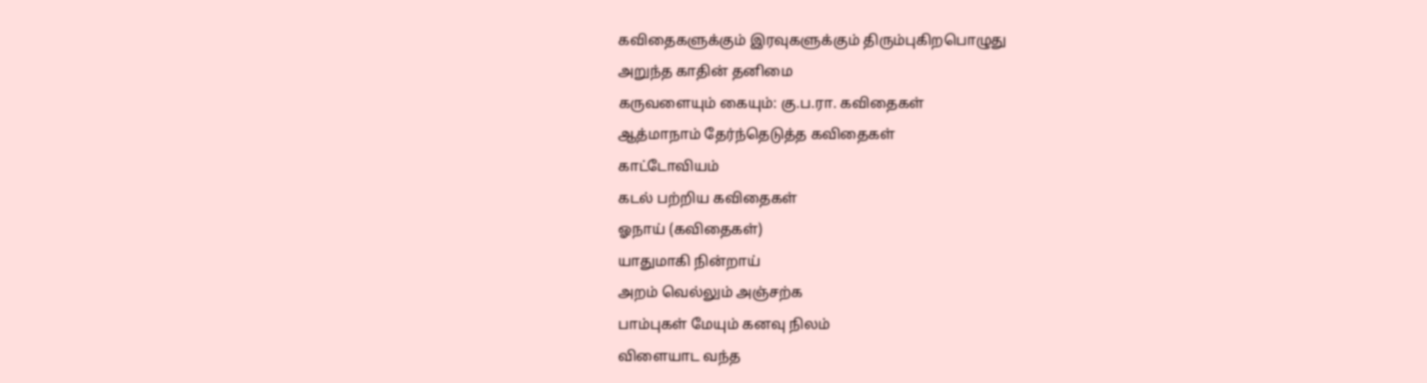கவிதைகளுக்கும் இரவுகளுக்கும் திரும்புகிறபொழுது
அறுந்த காதின் தனிமை
கருவளையும் கையும்: கு.ப.ரா. கவிதைகள்
ஆத்மாநாம் தேர்ந்தெடுத்த கவிதைகள்
காட்டோவியம்
கடல் பற்றிய கவிதைகள்
ஓநாய் (கவிதைகள்)
யாதுமாகி நின்றாய்
அறம் வெல்லும் அஞ்சற்க
பாம்புகள் மேயும் கனவு நிலம்
விளையாட வந்த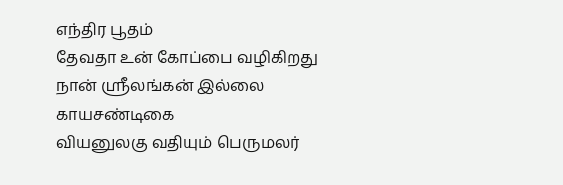எந்திர பூதம்
தேவதா உன் கோப்பை வழிகிறது
நான் ஸ்ரீலங்கன் இல்லை
காயசண்டிகை
வியனுலகு வதியும் பெருமலர்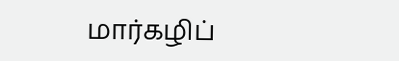மார்கழிப்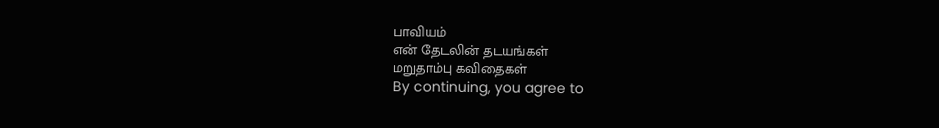பாவியம்
என் தேடலின் தடயங்கள்
மறுதாம்பு கவிதைகள்
By continuing, you agree to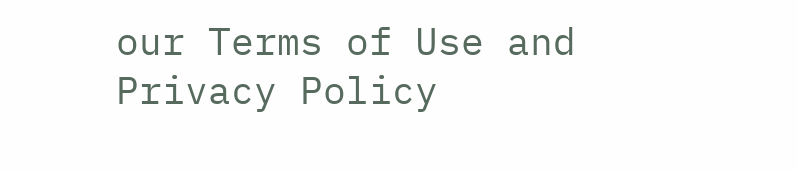our Terms of Use and Privacy Policy